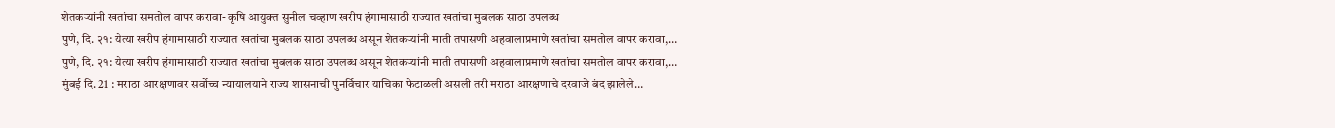शेतकऱ्यांनी खतांचा समतोल वापर करावा- कृषि आयुक्त सुनील चव्हाण खरीप हंगामासाठी राज्यात खतांचा मुबलक साठा उपलब्ध
पुणे, दि. २१: येत्या खरीप हंगामासाठी राज्यात खतांचा मुबलक साठा उपलब्ध असून शेतकऱ्यांनी माती तपासणी अहवालाप्रमाणे खतांचा समतोल वापर करावा,…
पुणे, दि. २१: येत्या खरीप हंगामासाठी राज्यात खतांचा मुबलक साठा उपलब्ध असून शेतकऱ्यांनी माती तपासणी अहवालाप्रमाणे खतांचा समतोल वापर करावा,…
मुंबई दि. 21 : मराठा आरक्षणावर सर्वोच्च न्यायालयाने राज्य शासनाची पुनर्विचार याचिका फेटाळली असली तरी मराठा आरक्षणाचे दरवाजे बंद झालेले…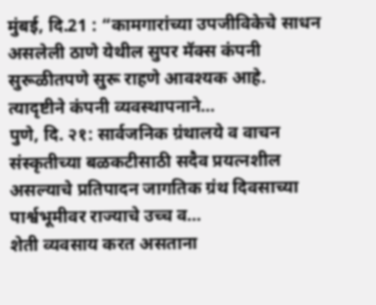मुंबई, दि.21 : “कामगारांच्या उपजीविकेचे साधन असलेली ठाणे येथील सुपर मॅक्स कंपनी सुरूळीतपणे सुरू राहणे आवश्यक आहे. त्यादृष्टीने कंपनी व्यवस्थापनाने…
पुणे, दि. २१: सार्वजनिक ग्रंथालये व वाचन संस्कृतीच्या बळकटीसाठी सदैव प्रयत्नशील असल्याचे प्रतिपादन जागतिक ग्रंथ दिवसाच्या पार्श्वभूमीवर राज्याचे उच्च व…
शेती व्यवसाय करत असताना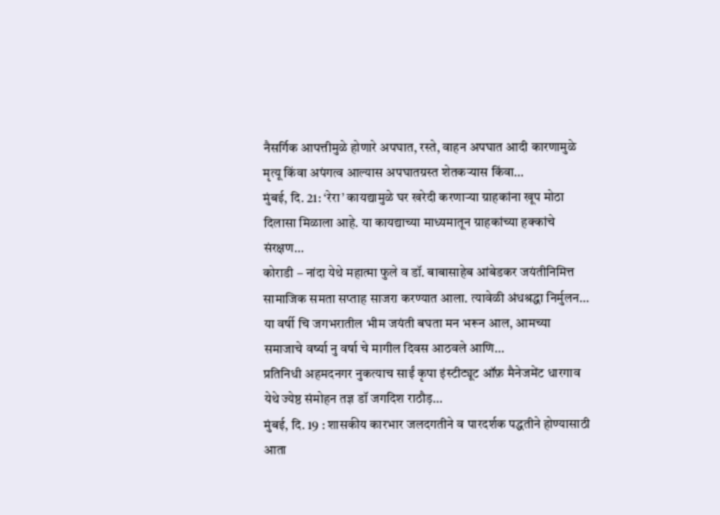नैसर्गिक आपत्तीमुळे होणारे अपघात, रस्ते, वाहन अपघात आदी कारणामुळे मृत्यू किंवा अपंगत्व आल्यास अपघातग्रस्त शेतकऱ्यास किंवा…
मुंबई, दि. 21: ‘रेरा’ कायद्यामुळे घर खरेदी करणाऱ्या ग्राहकांना खूप मोठा दिलासा मिळाला आहे. या कायद्याच्या माध्यमातून ग्राहकांच्या हक्कांचे संरक्षण…
कोराडी – नांदा येथे महात्मा फुले व डॉ. बाबासाहेब आंबेडकर जयंतीनिमित्त सामाजिक समता सप्ताह साजरा करण्यात आला. त्यावेळी अंधश्रद्धा निर्मुलन…
या वर्षी चि जगभरातील भीम जयंती बघता मन भरून आल, आमच्या समाजाचे वर्ष्या नु वर्षा चे मागील दिवस आठवले आणि…
प्रतिनिधी अहमदनगर नुकत्याच साईं कृपा इंस्टीट्यूट ऑफ़ मैनेजमेंट धारगाव येथे ज्येष्ठ संमोहन तज्ञ डॉ जगदिश राठौड़…
मुंबई, दि. 19 : शासकीय कारभार जलदगतीने व पारदर्शक पद्धतीने होण्यासाठी आता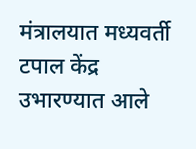मंत्रालयात मध्यवर्ती टपाल केंद्र उभारण्यात आले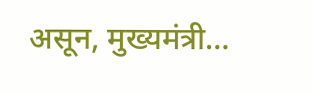असून, मुख्यमंत्री…